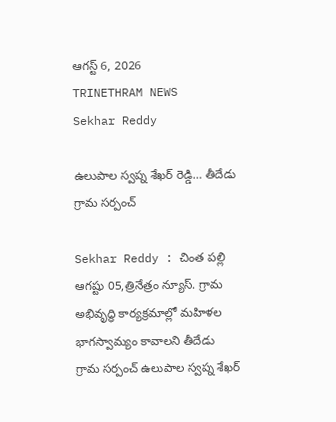ఆగస్ట్ 6, 2026
TRINETHRAM NEWS
Sekhar Reddy

ఉలుపాల స్వప్న శేఖర్ రెడ్డి… తీదేడు గ్రామ సర్పంచ్

Sekhar Reddy : చింత పల్లి ఆగష్టు 05,త్రినేత్రం న్యూస్. గ్రామ అభివృద్ధి కార్యక్రమాల్లో మహిళల భాగస్వామ్యం కావాలని తీదేడు గ్రామ సర్పంచ్ ఉలుపాల స్వప్న శేఖర్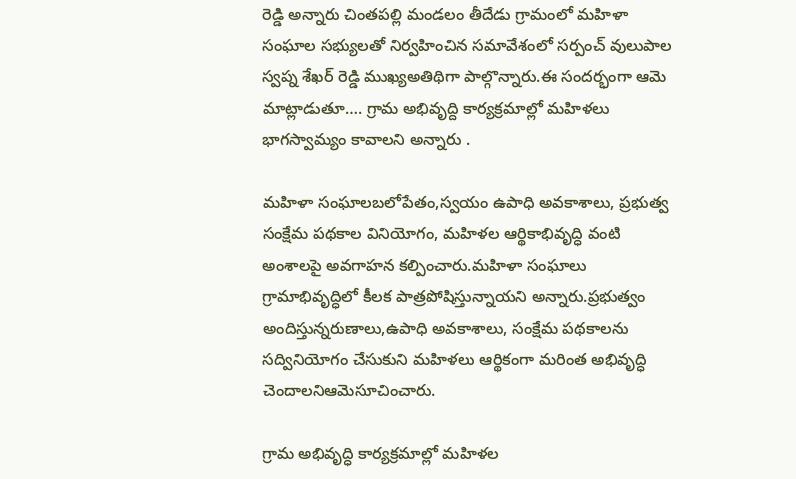రెడ్డి అన్నారు చింతపల్లి మండలం తీదేడు గ్రామంలో మహిళా సంఘాల సభ్యులతో నిర్వహించిన సమావేశంలో సర్పంచ్ వులుపాల స్వప్న శేఖర్ రెడ్డి ముఖ్యఅతిథిగా పాల్గొన్నారు.ఈ సందర్భంగా ఆమె మాట్లాడుతూ…. గ్రామ అభివృద్ది కార్యక్రమాల్లో మహిళలు భాగస్వామ్యం కావాలని అన్నారు .

మహిళా సంఘాలబలోపేతం,స్వయం ఉపాధి అవకాశాలు, ప్రభుత్వ సంక్షేమ పథకాల వినియోగం, మహిళల ఆర్థికాభివృద్ధి వంటి అంశాలపై అవగాహన కల్పించారు.మహిళా సంఘాలు గ్రామాభివృద్ధిలో కీలక పాత్రపోషిస్తున్నాయని అన్నారు.ప్రభుత్వం అందిస్తున్నరుణాలు,ఉపాధి అవకాశాలు, సంక్షేమ పథకాలను సద్వినియోగం చేసుకుని మహిళలు ఆర్థికంగా మరింత అభివృద్ధి చెందాలనిఆమెసూచించారు.

గ్రామ అభివృద్ధి కార్యక్రమాల్లో మహిళల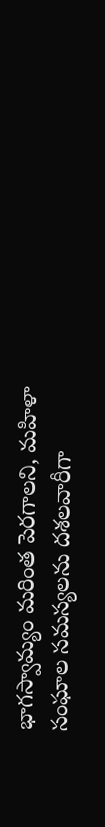భాగస్వామ్యం మరింత పెరగాలని, మహిళా సంఘాల సమస్యలను దశలవారీగా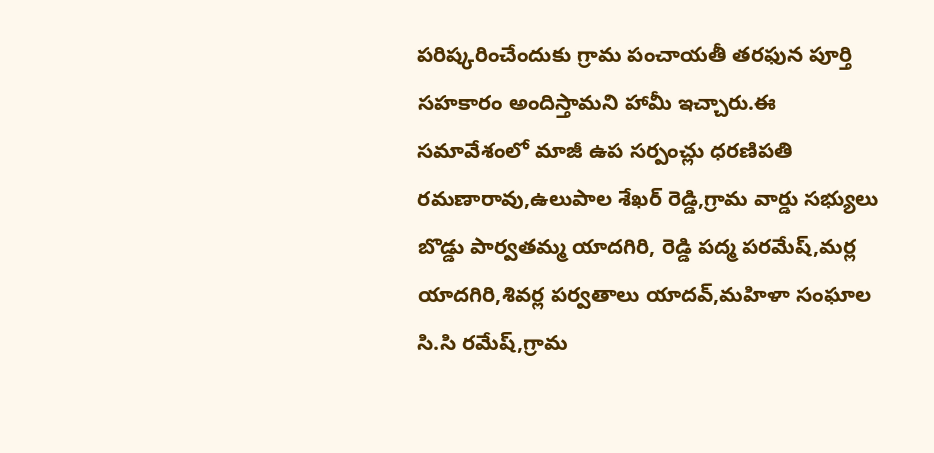పరిష్కరించేందుకు గ్రామ పంచాయతీ తరఫున పూర్తి సహకారం అందిస్తామని హామీ ఇచ్చారు.ఈ సమావేశంలో మాజీ ఉప సర్పంచ్లు ధరణిపతి రమణారావు,ఉలుపాల శేఖర్ రెడ్డి,గ్రామ వార్డు సభ్యులు బొడ్డు పార్వతమ్మ యాదగిరి, రెడ్డి పద్మ పరమేష్,మర్ల యాదగిరి,శివర్ల పర్వతాలు యాదవ్,మహిళా సంఘాల సి.సి రమేష్,గ్రామ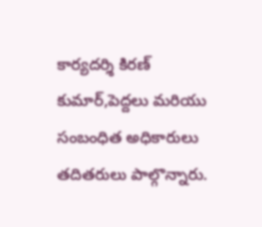కార్యదర్శి కిరణ్ కుమార్,పెద్దలు మరియు సంబంధిత అధికారులు తదితరులు పాల్గొన్నారు.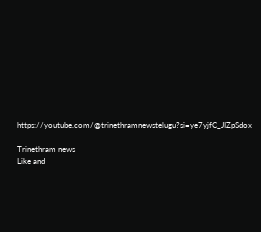https://youtube.com/@trinethramnewstelugu?si=ye7yjfC_JIZpSdox

Trinethram news
Like and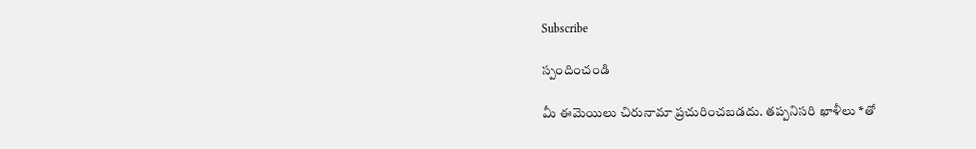Subscribe

స్పందించండి

మీ ఈమెయిలు చిరునామా ప్రచురించబడదు. తప్పనిసరి ఖాళీలు *తో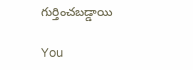గుర్తించబడ్డాయి

You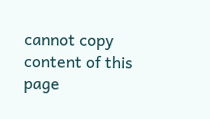cannot copy content of this page